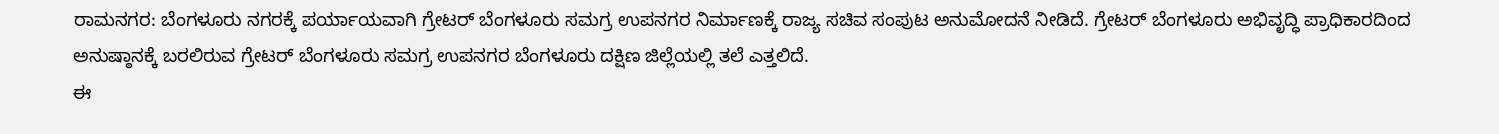ರಾಮನಗರ: ಬೆಂಗಳೂರು ನಗರಕ್ಕೆ ಪರ್ಯಾಯವಾಗಿ ಗ್ರೇಟರ್ ಬೆಂಗಳೂರು ಸಮಗ್ರ ಉಪನಗರ ನಿರ್ಮಾಣಕ್ಕೆ ರಾಜ್ಯ ಸಚಿವ ಸಂಪುಟ ಅನುಮೋದನೆ ನೀಡಿದೆ. ಗ್ರೇಟರ್ ಬೆಂಗಳೂರು ಅಭಿವೃದ್ಧಿ ಪ್ರಾಧಿಕಾರದಿಂದ ಅನುಷ್ಠಾನಕ್ಕೆ ಬರಲಿರುವ ಗ್ರೇಟರ್ ಬೆಂಗಳೂರು ಸಮಗ್ರ ಉಪನಗರ ಬೆಂಗಳೂರು ದಕ್ಷಿಣ ಜಿಲ್ಲೆಯಲ್ಲಿ ತಲೆ ಎತ್ತಲಿದೆ.
ಈ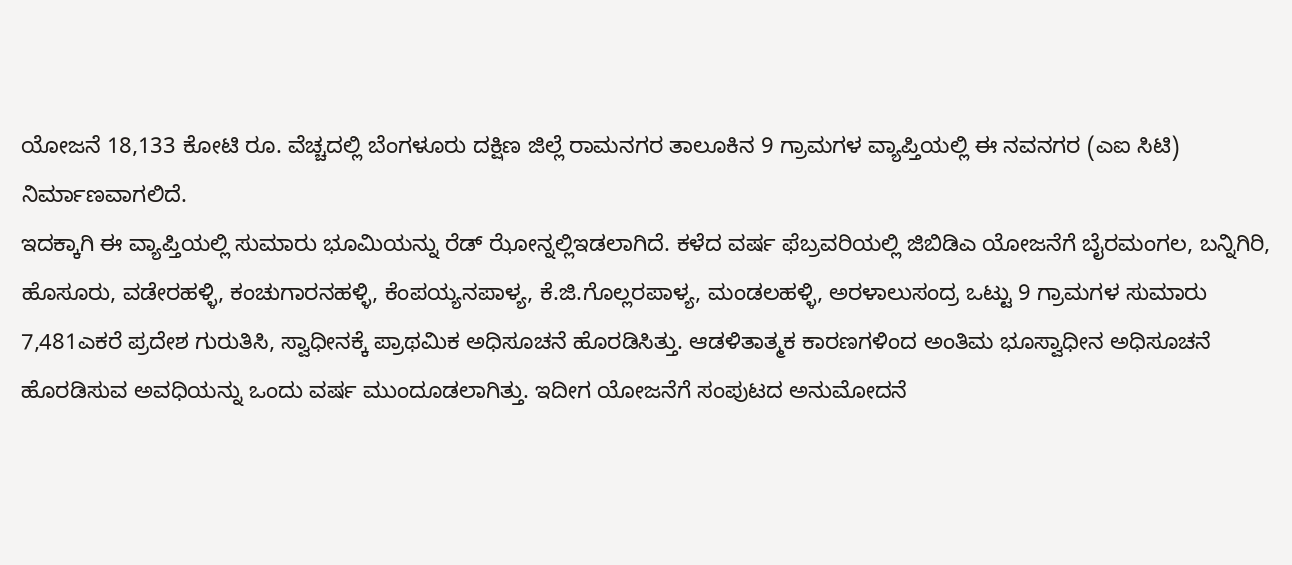ಯೋಜನೆ 18,133 ಕೋಟಿ ರೂ. ವೆಚ್ಚದಲ್ಲಿ ಬೆಂಗಳೂರು ದಕ್ಷಿಣ ಜಿಲ್ಲೆ ರಾಮನಗರ ತಾಲೂಕಿನ 9 ಗ್ರಾಮಗಳ ವ್ಯಾಪ್ತಿಯಲ್ಲಿ ಈ ನವನಗರ (ಎಐ ಸಿಟಿ) ನಿರ್ಮಾಣವಾಗಲಿದೆ.
ಇದಕ್ಕಾಗಿ ಈ ವ್ಯಾಪ್ತಿಯಲ್ಲಿ ಸುಮಾರು ಭೂಮಿಯನ್ನು ರೆಡ್ ಝೋನ್ನಲ್ಲಿಇಡಲಾಗಿದೆ. ಕಳೆದ ವರ್ಷ ಫೆಬ್ರವರಿಯಲ್ಲಿ ಜಿಬಿಡಿಎ ಯೋಜನೆಗೆ ಬೈರಮಂಗಲ, ಬನ್ನಿಗಿರಿ, ಹೊಸೂರು, ವಡೇರಹಳ್ಳಿ, ಕಂಚುಗಾರನಹಳ್ಳಿ, ಕೆಂಪಯ್ಯನಪಾಳ್ಯ, ಕೆ.ಜಿ.ಗೊಲ್ಲರಪಾಳ್ಯ, ಮಂಡಲಹಳ್ಳಿ, ಅರಳಾಲುಸಂದ್ರ ಒಟ್ಟು 9 ಗ್ರಾಮಗಳ ಸುಮಾರು 7,481ಎಕರೆ ಪ್ರದೇಶ ಗುರುತಿಸಿ, ಸ್ವಾಧೀನಕ್ಕೆ ಪ್ರಾಥಮಿಕ ಅಧಿಸೂಚನೆ ಹೊರಡಿಸಿತ್ತು. ಆಡಳಿತಾತ್ಮಕ ಕಾರಣಗಳಿಂದ ಅಂತಿಮ ಭೂಸ್ವಾಧೀನ ಅಧಿಸೂಚನೆ ಹೊರಡಿಸುವ ಅವಧಿಯನ್ನು ಒಂದು ವರ್ಷ ಮುಂದೂಡಲಾಗಿತ್ತು. ಇದೀಗ ಯೋಜನೆಗೆ ಸಂಪುಟದ ಅನುಮೋದನೆ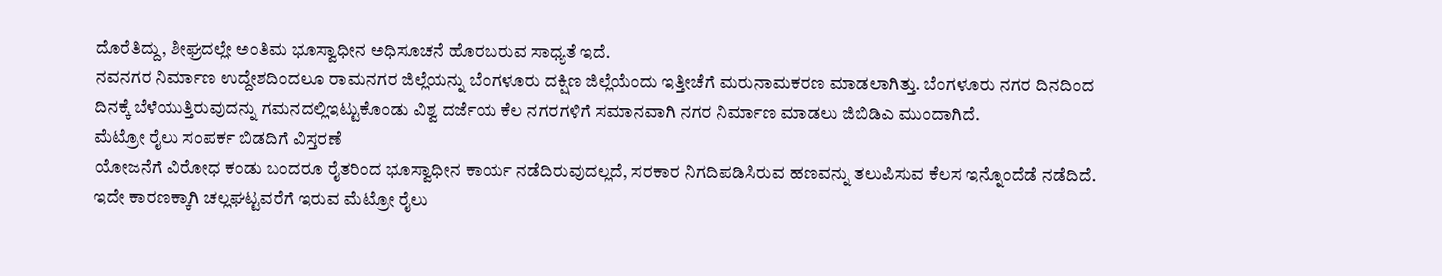ದೊರೆತಿದ್ದು, ಶೀಘ್ರದಲ್ಲೇ ಅಂತಿಮ ಭೂಸ್ವಾಧೀನ ಅಧಿಸೂಚನೆ ಹೊರಬರುವ ಸಾಧ್ಯತೆ ಇದೆ.
ನವನಗರ ನಿರ್ಮಾಣ ಉದ್ದೇಶದಿಂದಲೂ ರಾಮನಗರ ಜಿಲ್ಲೆಯನ್ನು ಬೆಂಗಳೂರು ದಕ್ಷಿಣ ಜಿಲ್ಲೆಯೆಂದು ಇತ್ತೀಚೆಗೆ ಮರುನಾಮಕರಣ ಮಾಡಲಾಗಿತ್ತು. ಬೆಂಗಳೂರು ನಗರ ದಿನದಿಂದ ದಿನಕ್ಕೆ ಬೆಳೆಯುತ್ತಿರುವುದನ್ನು ಗಮನದಲ್ಲಿಇಟ್ಟುಕೊಂಡು ವಿಶ್ವ ದರ್ಜೆಯ ಕೆಲ ನಗರಗಳಿಗೆ ಸಮಾನವಾಗಿ ನಗರ ನಿರ್ಮಾಣ ಮಾಡಲು ಜಿಬಿಡಿಎ ಮುಂದಾಗಿದೆ.
ಮೆಟ್ರೋ ರೈಲು ಸಂಪರ್ಕ ಬಿಡದಿಗೆ ವಿಸ್ತರಣೆ
ಯೋಜನೆಗೆ ವಿರೋಧ ಕಂಡು ಬಂದರೂ ರೈತರಿಂದ ಭೂಸ್ವಾಧೀನ ಕಾರ್ಯ ನಡೆದಿರುವುದಲ್ಲದೆ, ಸರಕಾರ ನಿಗದಿಪಡಿಸಿರುವ ಹಣವನ್ನು ತಲುಪಿಸುವ ಕೆಲಸ ಇನ್ನೊಂದೆಡೆ ನಡೆದಿದೆ. ಇದೇ ಕಾರಣಕ್ಕಾಗಿ ಚಲ್ಲಘಟ್ಟವರೆಗೆ ಇರುವ ಮೆಟ್ರೋ ರೈಲು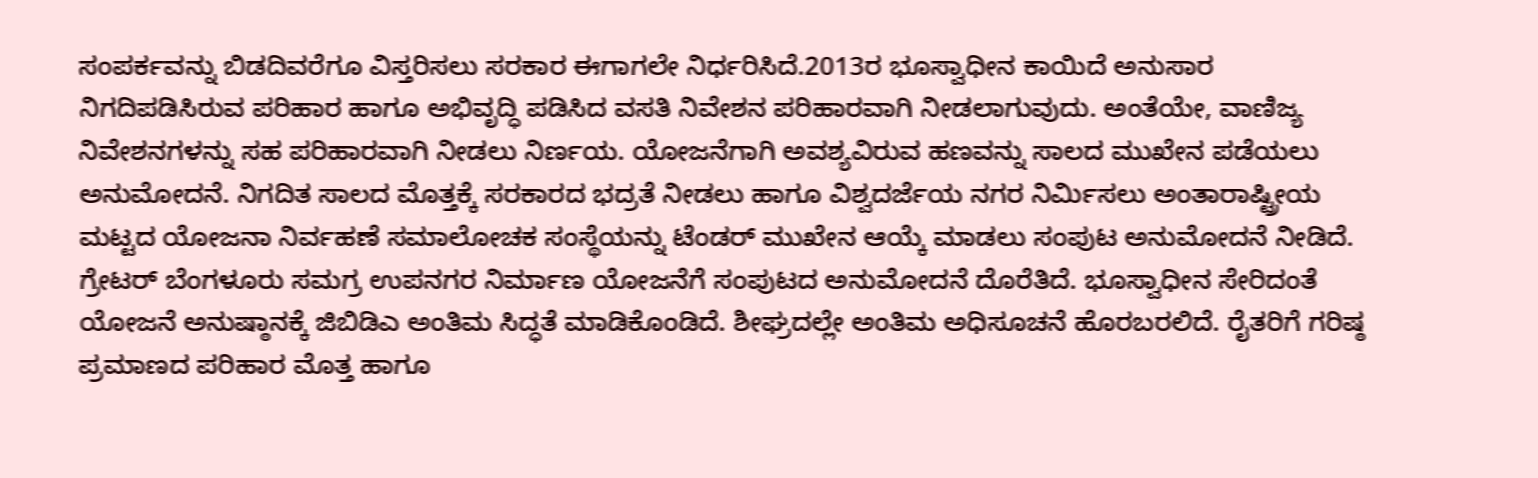ಸಂಪರ್ಕವನ್ನು ಬಿಡದಿವರೆಗೂ ವಿಸ್ತರಿಸಲು ಸರಕಾರ ಈಗಾಗಲೇ ನಿರ್ಧರಿಸಿದೆ.2013ರ ಭೂಸ್ವಾಧೀನ ಕಾಯಿದೆ ಅನುಸಾರ ನಿಗದಿಪಡಿಸಿರುವ ಪರಿಹಾರ ಹಾಗೂ ಅಭಿವೃದ್ಧಿ ಪಡಿಸಿದ ವಸತಿ ನಿವೇಶನ ಪರಿಹಾರವಾಗಿ ನೀಡಲಾಗುವುದು. ಅಂತೆಯೇ, ವಾಣಿಜ್ಯ ನಿವೇಶನಗಳನ್ನು ಸಹ ಪರಿಹಾರವಾಗಿ ನೀಡಲು ನಿರ್ಣಯ. ಯೋಜನೆಗಾಗಿ ಅವಶ್ಯವಿರುವ ಹಣವನ್ನು ಸಾಲದ ಮುಖೇನ ಪಡೆಯಲು ಅನುಮೋದನೆ. ನಿಗದಿತ ಸಾಲದ ಮೊತ್ತಕ್ಕೆ ಸರಕಾರದ ಭದ್ರತೆ ನೀಡಲು ಹಾಗೂ ವಿಶ್ವದರ್ಜೆಯ ನಗರ ನಿರ್ಮಿಸಲು ಅಂತಾರಾಷ್ಟ್ರೀಯ ಮಟ್ಟದ ಯೋಜನಾ ನಿರ್ವಹಣೆ ಸಮಾಲೋಚಕ ಸಂಸ್ಥೆಯನ್ನು ಟೆಂಡರ್ ಮುಖೇನ ಆಯ್ಕೆ ಮಾಡಲು ಸಂಪುಟ ಅನುಮೋದನೆ ನೀಡಿದೆ.
ಗ್ರೇಟರ್ ಬೆಂಗಳೂರು ಸಮಗ್ರ ಉಪನಗರ ನಿರ್ಮಾಣ ಯೋಜನೆಗೆ ಸಂಪುಟದ ಅನುಮೋದನೆ ದೊರೆತಿದೆ. ಭೂಸ್ವಾಧೀನ ಸೇರಿದಂತೆ ಯೋಜನೆ ಅನುಷ್ಠಾನಕ್ಕೆ ಜಿಬಿಡಿಎ ಅಂತಿಮ ಸಿದ್ಧತೆ ಮಾಡಿಕೊಂಡಿದೆ. ಶೀಘ್ರದಲ್ಲೇ ಅಂತಿಮ ಅಧಿಸೂಚನೆ ಹೊರಬರಲಿದೆ. ರೈತರಿಗೆ ಗರಿಷ್ಠ ಪ್ರಮಾಣದ ಪರಿಹಾರ ಮೊತ್ತ ಹಾಗೂ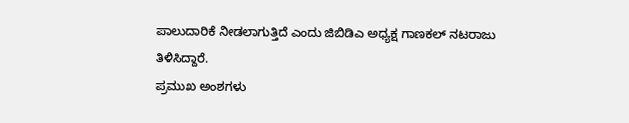ಪಾಲುದಾರಿಕೆ ನೀಡಲಾಗುತ್ತಿದೆ ಎಂದು ಜಿಬಿಡಿಎ ಅಧ್ಯಕ್ಷ ಗಾಣಕಲ್ ನಟರಾಜು ತಿಳಿಸಿದ್ದಾರೆ.
ಪ್ರಮುಖ ಅಂಶಗಳು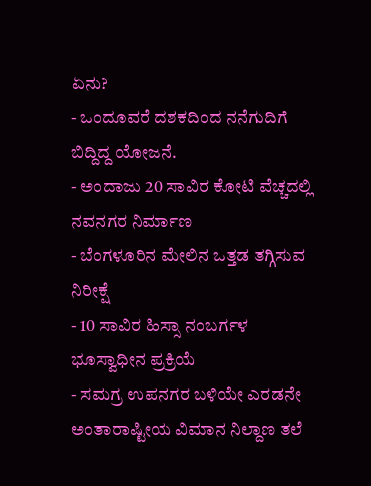ಏನು?
- ಒಂದೂವರೆ ದಶಕದಿಂದ ನನೆಗುದಿಗೆ ಬಿದ್ದಿದ್ದ ಯೋಜನೆ.
- ಅಂದಾಜು 20 ಸಾವಿರ ಕೋಟಿ ವೆಚ್ಚದಲ್ಲಿ ನವನಗರ ನಿರ್ಮಾಣ
- ಬೆಂಗಳೂರಿನ ಮೇಲಿನ ಒತ್ತಡ ತಗ್ಗಿಸುವ ನಿರೀಕ್ಷೆ
- 10 ಸಾವಿರ ಹಿಸ್ಸಾ ನಂಬರ್ಗಳ ಭೂಸ್ವಾಧೀನ ಪ್ರಕ್ರಿಯೆ
- ಸಮಗ್ರ ಉಪನಗರ ಬಳಿಯೇ ಎರಡನೇ ಅಂತಾರಾಷ್ಟೀಯ ವಿಮಾನ ನಿಲ್ದಾಣ ತಲೆ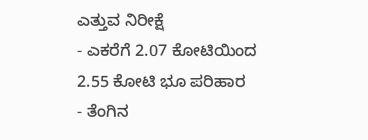ಎತ್ತುವ ನಿರೀಕ್ಷೆ
- ಎಕರೆಗೆ 2.07 ಕೋಟಿಯಿಂದ 2.55 ಕೋಟಿ ಭೂ ಪರಿಹಾರ
- ತೆಂಗಿನ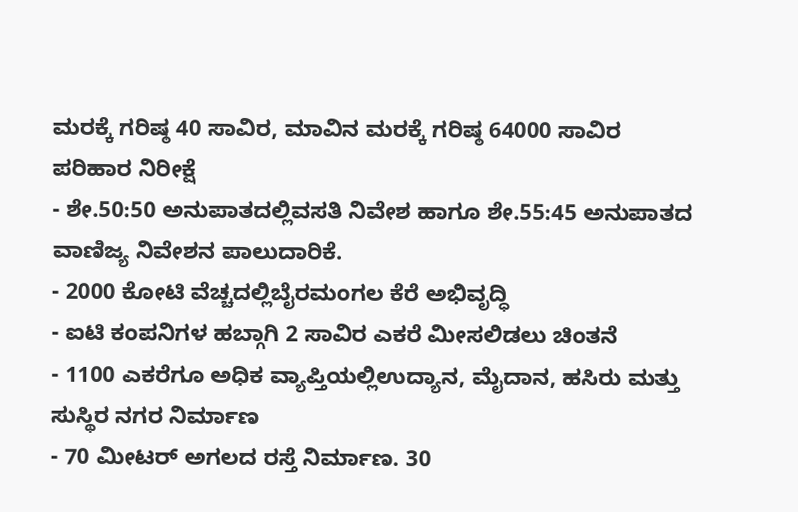ಮರಕ್ಕೆ ಗರಿಷ್ಠ 40 ಸಾವಿರ, ಮಾವಿನ ಮರಕ್ಕೆ ಗರಿಷ್ಠ 64000 ಸಾವಿರ ಪರಿಹಾರ ನಿರೀಕ್ಷೆ
- ಶೇ.50:50 ಅನುಪಾತದಲ್ಲಿವಸತಿ ನಿವೇಶ ಹಾಗೂ ಶೇ.55:45 ಅನುಪಾತದ ವಾಣಿಜ್ಯ ನಿವೇಶನ ಪಾಲುದಾರಿಕೆ.
- 2000 ಕೋಟಿ ವೆಚ್ಚದಲ್ಲಿಬೈರಮಂಗಲ ಕೆರೆ ಅಭಿವೃದ್ಧಿ
- ಐಟಿ ಕಂಪನಿಗಳ ಹಬ್ಗಾಗಿ 2 ಸಾವಿರ ಎಕರೆ ಮೀಸಲಿಡಲು ಚಿಂತನೆ
- 1100 ಎಕರೆಗೂ ಅಧಿಕ ವ್ಯಾಪ್ತಿಯಲ್ಲಿಉದ್ಯಾನ, ಮೈದಾನ, ಹಸಿರು ಮತ್ತು ಸುಸ್ಥಿರ ನಗರ ನಿರ್ಮಾಣ
- 70 ಮೀಟರ್ ಅಗಲದ ರಸ್ತೆ ನಿರ್ಮಾಣ. 30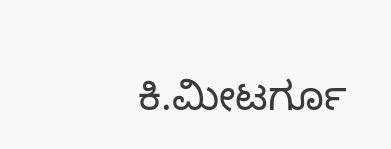ಕಿ.ಮೀಟರ್ಗೂ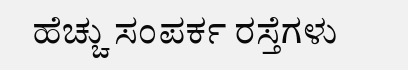ಹೆಚ್ಚು ಸಂಪರ್ಕ ರಸ್ತೆಗಳು